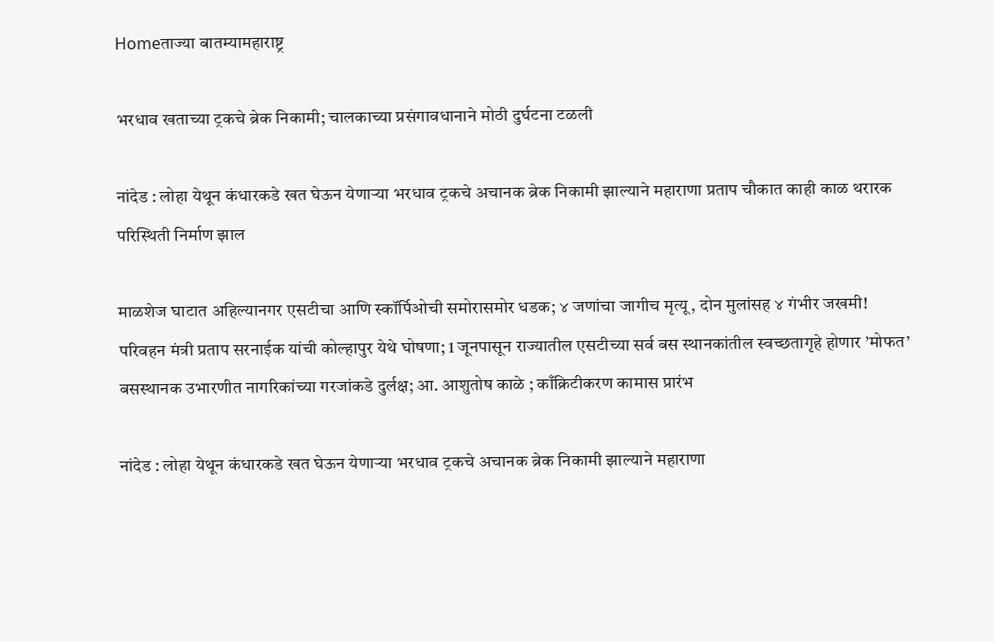Homeताज्या बातम्यामहाराष्ट्र

भरधाव खताच्या ट्रकचे ब्रेक निकामी; चालकाच्या प्रसंगावधानाने मोठी दुर्घटना टळली

नांदेड : लोहा येथून कंधारकडे खत घेऊन येणार्‍या भरधाव ट्रकचे अचानक ब्रेक निकामी झाल्याने महाराणा प्रताप चौकात काही काळ थरारक परिस्थिती निर्माण झाल

माळशेज घाटात अहिल्यानगर एसटीचा आणि स्कॉर्पिओची समोरासमोर धडक; ४ जणांचा जागीच मृत्यू, दोन मुलांसह ४ गंभीर जखमी!
परिवहन मंत्री प्रताप सरनाईक यांची कोल्हापुर येथे घोषणा; 1 जूनपासून राज्यातील एसटीच्या सर्व बस स्थानकांतील स्वच्छतागृहे होणार ’मोफत’
बसस्थानक उभारणीत नागरिकांच्या गरजांकडे दुर्लक्ष; आ. आशुतोष काळे ; काँक्रिटीकरण कामास प्रारंभ

नांदेड : लोहा येथून कंधारकडे खत घेऊन येणार्‍या भरधाव ट्रकचे अचानक ब्रेक निकामी झाल्याने महाराणा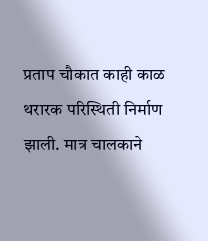प्रताप चौकात काही काळ थरारक परिस्थिती निर्माण झाली. मात्र चालकाने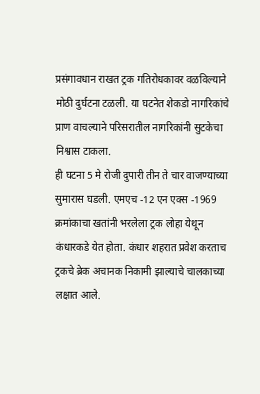प्रसंगावधान राखत ट्रक गतिरोधकावर वळविल्याने मोठी दुर्घटना टळली. या घटनेत शेकडो नागरिकांचे प्राण वाचल्याने परिसरातील नागरिकांनी सुटकेचा निश्वास टाकला.
ही घटना 5 मे रोजी दुपारी तीन ते चार वाजण्याच्या सुमारास घडली. एमएच -12 एन एक्स -1969 क्रमांकाचा खतांनी भरलेला ट्रक लोहा येथून कंधारकडे येत होता. कंधार शहरात प्रवेश करताच ट्रकचे ब्रेक अचानक निकामी झाल्याचे चालकाच्या लक्षात आले.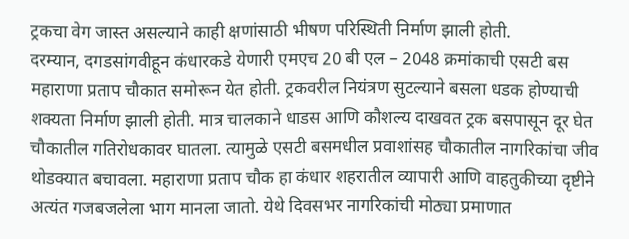ट्रकचा वेग जास्त असल्याने काही क्षणांसाठी भीषण परिस्थिती निर्माण झाली होती.
दरम्यान, दगडसांगवीहून कंधारकडे येणारी एमएच 20 बी एल – 2048 क्रमांकाची एसटी बस महाराणा प्रताप चौकात समोरून येत होती. ट्रकवरील नियंत्रण सुटल्याने बसला धडक होण्याची शक्यता निर्माण झाली होती. मात्र चालकाने धाडस आणि कौशल्य दाखवत ट्रक बसपासून दूर घेत चौकातील गतिरोधकावर घातला. त्यामुळे एसटी बसमधील प्रवाशांसह चौकातील नागरिकांचा जीव थोडक्यात बचावला. महाराणा प्रताप चौक हा कंधार शहरातील व्यापारी आणि वाहतुकीच्या दृष्टीने अत्यंत गजबजलेला भाग मानला जातो. येथे दिवसभर नागरिकांची मोठ्या प्रमाणात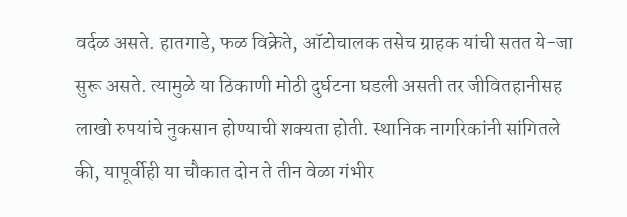वर्दळ असते. हातगाडे, फळ विक्रेते, ऑटोचालक तसेच ग्राहक यांची सतत ये-जा सुरू असते. त्यामुळे या ठिकाणी मोठी दुर्घटना घडली असती तर जीवितहानीसह लाखो रुपयांचे नुकसान होण्याची शक्यता होती. स्थानिक नागरिकांनी सांगितले की, यापूर्वीही या चौकात दोन ते तीन वेळा गंभीर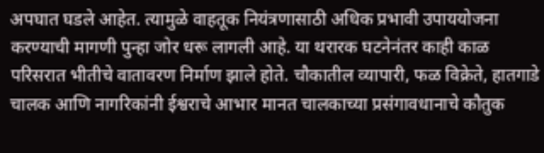अपघात घडले आहेत. त्यामुळे वाहतूक नियंत्रणासाठी अधिक प्रभावी उपाययोजना करण्याची मागणी पुन्हा जोर धरू लागली आहे. या थरारक घटनेनंतर काही काळ परिसरात भीतीचे वातावरण निर्माण झाले होते. चौकातील व्यापारी, फळ विक्रेते, हातगाडे चालक आणि नागरिकांनी ईश्वराचे आभार मानत चालकाच्या प्रसंगावधानाचे कौतुक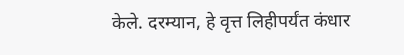केले. दरम्यान, हे वृत्त लिहीपर्यंत कंधार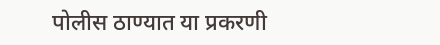पोलीस ठाण्यात या प्रकरणी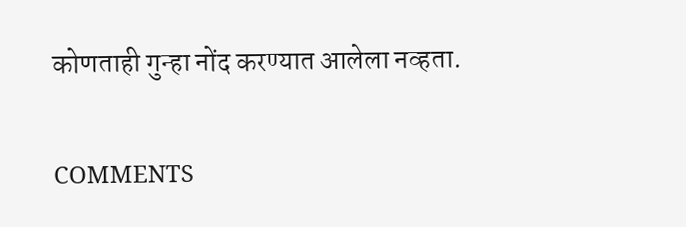कोणताही गुन्हा नोंद करण्यात आलेला नव्हता.

COMMENTS